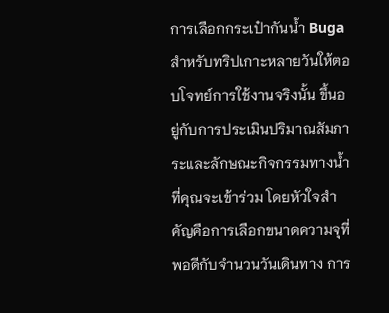การเลือกกระเป๋ากันน้ำ Buga สำหรับทริปเกาะหลายวันให้ตอบโจทย์การใช้งานจริงนั้น ขึ้นอยู่กับการประเมินปริมาณสัมภาระและลักษณะกิจกรรมทางน้ำที่คุณจะเข้าร่วม โดยหัวใจสำคัญคือการเลือกขนาดความจุที่พอดีกับจำนวนวันเดินทาง การ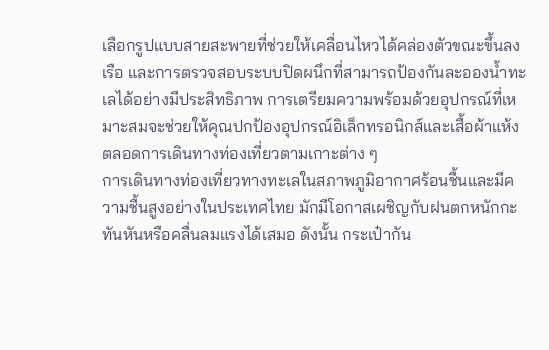เลือกรูปแบบสายสะพายที่ช่วยให้เคลื่อนไหวได้คล่องตัวขณะขึ้นลงเรือ และการตรวจสอบระบบปิดผนึกที่สามารถป้องกันละอองน้ำทะเลได้อย่างมีประสิทธิภาพ การเตรียมความพร้อมด้วยอุปกรณ์ที่เหมาะสมจะช่วยให้คุณปกป้องอุปกรณ์อิเล็กทรอนิกส์และเสื้อผ้าแห้งตลอดการเดินทางท่องเที่ยวตามเกาะต่าง ๆ
การเดินทางท่องเที่ยวทางทะเลในสภาพภูมิอากาศร้อนชื้นและมีความชื้นสูงอย่างในประเทศไทย มักมีโอกาสเผชิญกับฝนตกหนักกะทันหันหรือคลื่นลมแรงได้เสมอ ดังนั้น กระเป๋ากัน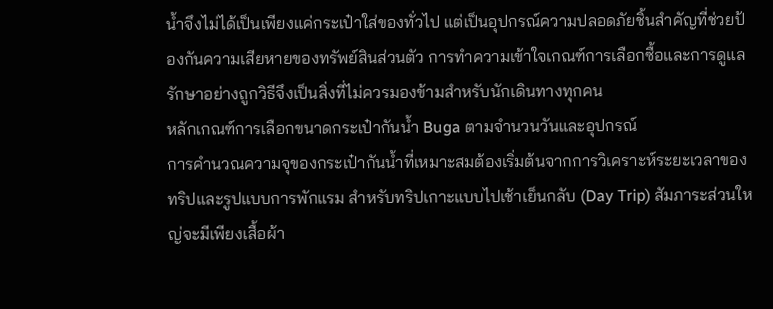น้ำจึงไม่ได้เป็นเพียงแค่กระเป๋าใส่ของทั่วไป แต่เป็นอุปกรณ์ความปลอดภัยชิ้นสำคัญที่ช่วยป้องกันความเสียหายของทรัพย์สินส่วนตัว การทำความเข้าใจเกณฑ์การเลือกซื้อและการดูแลรักษาอย่างถูกวิธีจึงเป็นสิ่งที่ไม่ควรมองข้ามสำหรับนักเดินทางทุกคน
หลักเกณฑ์การเลือกขนาดกระเป๋ากันน้ำ Buga ตามจำนวนวันและอุปกรณ์
การคำนวณความจุของกระเป๋ากันน้ำที่เหมาะสมต้องเริ่มต้นจากการวิเคราะห์ระยะเวลาของทริปและรูปแบบการพักแรม สำหรับทริปเกาะแบบไปเช้าเย็นกลับ (Day Trip) สัมภาระส่วนใหญ่จะมีเพียงเสื้อผ้า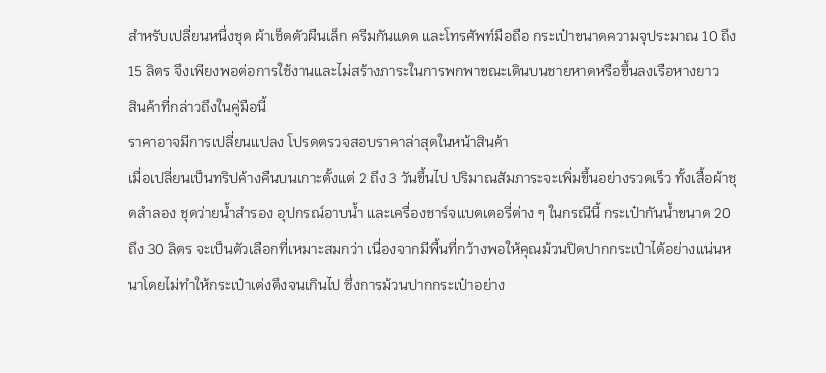สำหรับเปลี่ยนหนึ่งชุด ผ้าเช็ดตัวผืนเล็ก ครีมกันแดด และโทรศัพท์มือถือ กระเป๋าขนาดความจุประมาณ 10 ถึง 15 ลิตร จึงเพียงพอต่อการใช้งานและไม่สร้างภาระในการพกพาขณะเดินบนชายหาดหรือขึ้นลงเรือหางยาว
สินค้าที่กล่าวถึงในคู่มือนี้
ราคาอาจมีการเปลี่ยนแปลง โปรดตรวจสอบราคาล่าสุดในหน้าสินค้า
เมื่อเปลี่ยนเป็นทริปค้างคืนบนเกาะตั้งแต่ 2 ถึง 3 วันขึ้นไป ปริมาณสัมภาระจะเพิ่มขึ้นอย่างรวดเร็ว ทั้งเสื้อผ้าชุดลำลอง ชุดว่ายน้ำสำรอง อุปกรณ์อาบน้ำ และเครื่องชาร์จแบตเตอรี่ต่าง ๆ ในกรณีนี้ กระเป๋ากันน้ำขนาด 20 ถึง 30 ลิตร จะเป็นตัวเลือกที่เหมาะสมกว่า เนื่องจากมีพื้นที่กว้างพอให้คุณม้วนปิดปากกระเป๋าได้อย่างแน่นหนาโดยไม่ทำให้กระเป๋าเต่งตึงจนเกินไป ซึ่งการม้วนปากกระเป๋าอย่าง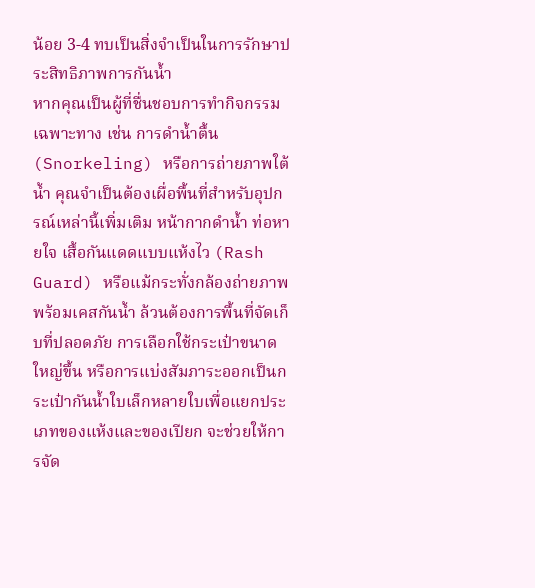น้อย 3-4 ทบเป็นสิ่งจำเป็นในการรักษาประสิทธิภาพการกันน้ำ
หากคุณเป็นผู้ที่ชื่นชอบการทำกิจกรรมเฉพาะทาง เช่น การดำน้ำตื้น (Snorkeling) หรือการถ่ายภาพใต้น้ำ คุณจำเป็นต้องเผื่อพื้นที่สำหรับอุปกรณ์เหล่านี้เพิ่มเติม หน้ากากดำน้ำ ท่อหายใจ เสื้อกันแดดแบบแห้งไว (Rash Guard) หรือแม้กระทั่งกล้องถ่ายภาพพร้อมเคสกันน้ำ ล้วนต้องการพื้นที่จัดเก็บที่ปลอดภัย การเลือกใช้กระเป๋าขนาดใหญ่ขึ้น หรือการแบ่งสัมภาระออกเป็นกระเป๋ากันน้ำใบเล็กหลายใบเพื่อแยกประเภทของแห้งและของเปียก จะช่วยให้การจัด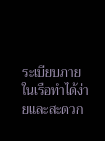ระเบียบภายในเรือทำได้ง่ายและสะดวก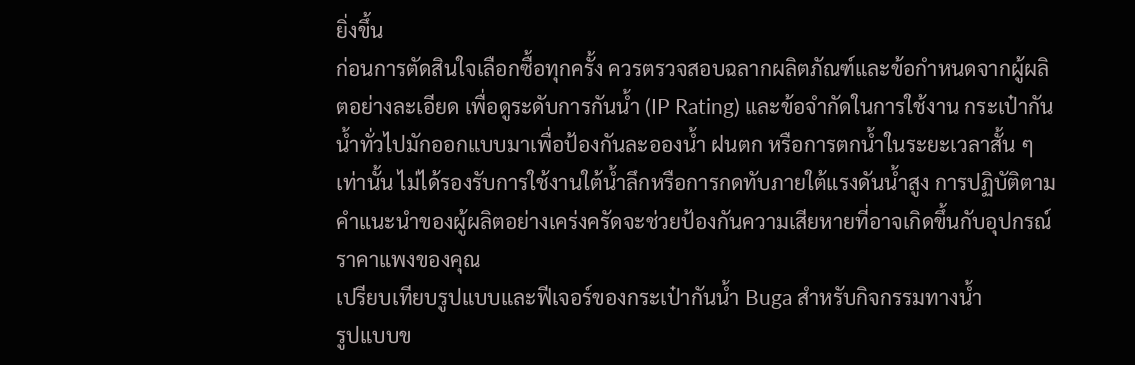ยิ่งขึ้น
ก่อนการตัดสินใจเลือกซื้อทุกครั้ง ควรตรวจสอบฉลากผลิตภัณฑ์และข้อกำหนดจากผู้ผลิตอย่างละเอียด เพื่อดูระดับการกันน้ำ (IP Rating) และข้อจำกัดในการใช้งาน กระเป๋ากันน้ำทั่วไปมักออกแบบมาเพื่อป้องกันละอองน้ำ ฝนตก หรือการตกน้ำในระยะเวลาสั้น ๆ เท่านั้น ไม่ได้รองรับการใช้งานใต้น้ำลึกหรือการกดทับภายใต้แรงดันน้ำสูง การปฏิบัติตามคำแนะนำของผู้ผลิตอย่างเคร่งครัดจะช่วยป้องกันความเสียหายที่อาจเกิดขึ้นกับอุปกรณ์ราคาแพงของคุณ
เปรียบเทียบรูปแบบและฟีเจอร์ของกระเป๋ากันน้ำ Buga สำหรับกิจกรรมทางน้ำ
รูปแบบข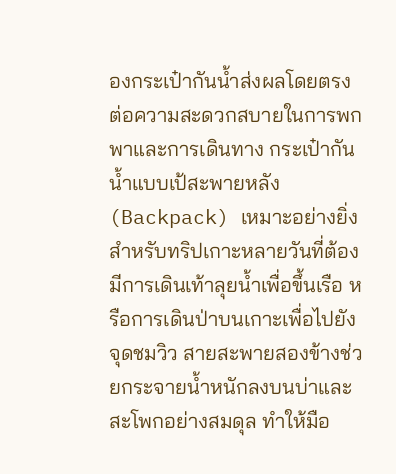องกระเป๋ากันน้ำส่งผลโดยตรงต่อความสะดวกสบายในการพกพาและการเดินทาง กระเป๋ากันน้ำแบบเป้สะพายหลัง (Backpack) เหมาะอย่างยิ่งสำหรับทริปเกาะหลายวันที่ต้องมีการเดินเท้าลุยน้ำเพื่อขึ้นเรือ หรือการเดินป่าบนเกาะเพื่อไปยังจุดชมวิว สายสะพายสองข้างช่วยกระจายน้ำหนักลงบนบ่าและสะโพกอย่างสมดุล ทำให้มือ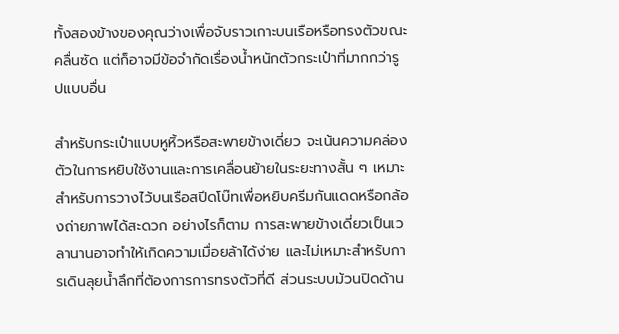ทั้งสองข้างของคุณว่างเพื่อจับราวเกาะบนเรือหรือทรงตัวขณะคลื่นซัด แต่ก็อาจมีข้อจำกัดเรื่องน้ำหนักตัวกระเป๋าที่มากกว่ารูปแบบอื่น

สำหรับกระเป๋าแบบหูหิ้วหรือสะพายข้างเดี่ยว จะเน้นความคล่องตัวในการหยิบใช้งานและการเคลื่อนย้ายในระยะทางสั้น ๆ เหมาะสำหรับการวางไว้บนเรือสปีดโบ๊ทเพื่อหยิบครีมกันแดดหรือกล้องถ่ายภาพได้สะดวก อย่างไรก็ตาม การสะพายข้างเดี่ยวเป็นเวลานานอาจทำให้เกิดความเมื่อยล้าได้ง่าย และไม่เหมาะสำหรับการเดินลุยน้ำลึกที่ต้องการการทรงตัวที่ดี ส่วนระบบม้วนปิดด้าน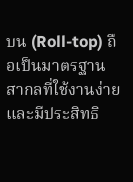บน (Roll-top) ถือเป็นมาตรฐานสากลที่ใช้งานง่ายและมีประสิทธิ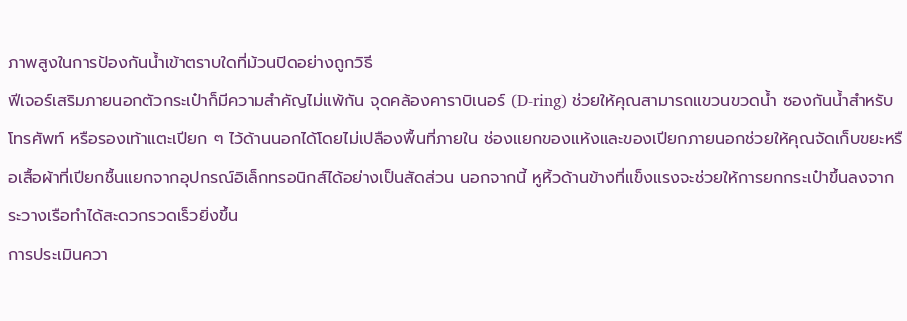ภาพสูงในการป้องกันน้ำเข้าตราบใดที่ม้วนปิดอย่างถูกวิธี
ฟีเจอร์เสริมภายนอกตัวกระเป๋าก็มีความสำคัญไม่แพ้กัน จุดคล้องคาราบิเนอร์ (D-ring) ช่วยให้คุณสามารถแขวนขวดน้ำ ซองกันน้ำสำหรับโทรศัพท์ หรือรองเท้าแตะเปียก ๆ ไว้ด้านนอกได้โดยไม่เปลืองพื้นที่ภายใน ช่องแยกของแห้งและของเปียกภายนอกช่วยให้คุณจัดเก็บขยะหรือเสื้อผ้าที่เปียกชื้นแยกจากอุปกรณ์อิเล็กทรอนิกส์ได้อย่างเป็นสัดส่วน นอกจากนี้ หูหิ้วด้านข้างที่แข็งแรงจะช่วยให้การยกกระเป๋าขึ้นลงจากระวางเรือทำได้สะดวกรวดเร็วยิ่งขึ้น
การประเมินควา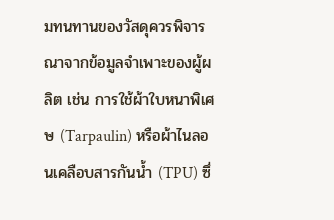มทนทานของวัสดุควรพิจารณาจากข้อมูลจำเพาะของผู้ผลิต เช่น การใช้ผ้าใบหนาพิเศษ (Tarpaulin) หรือผ้าไนลอนเคลือบสารกันน้ำ (TPU) ซึ่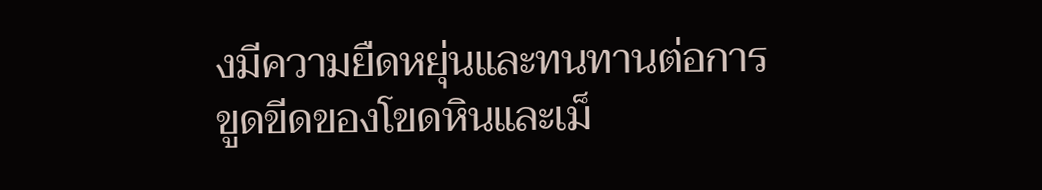งมีความยืดหยุ่นและทนทานต่อการขูดขีดของโขดหินและเม็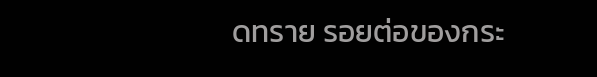ดทราย รอยต่อของกระ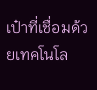เป๋าที่เชื่อมด้วยเทคโนโล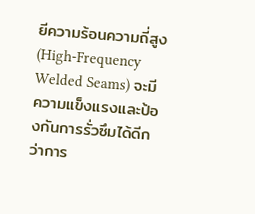ยีความร้อนความถี่สูง (High-Frequency Welded Seams) จะมีความแข็งแรงและป้องกันการรั่วซึมได้ดีกว่าการ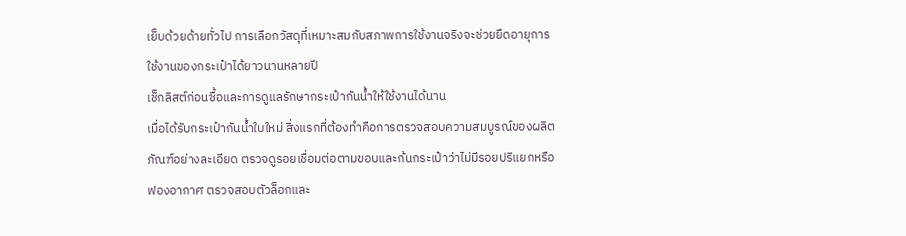เย็บด้วยด้ายทั่วไป การเลือกวัสดุที่เหมาะสมกับสภาพการใช้งานจริงจะช่วยยืดอายุการใช้งานของกระเป๋าได้ยาวนานหลายปี
เช็กลิสต์ก่อนซื้อและการดูแลรักษากระเป๋ากันน้ำให้ใช้งานได้นาน
เมื่อได้รับกระเป๋ากันน้ำใบใหม่ สิ่งแรกที่ต้องทำคือการตรวจสอบความสมบูรณ์ของผลิตภัณฑ์อย่างละเอียด ตรวจดูรอยเชื่อมต่อตามขอบและก้นกระเป๋าว่าไม่มีรอยปริแยกหรือฟองอากาศ ตรวจสอบตัวล็อกและ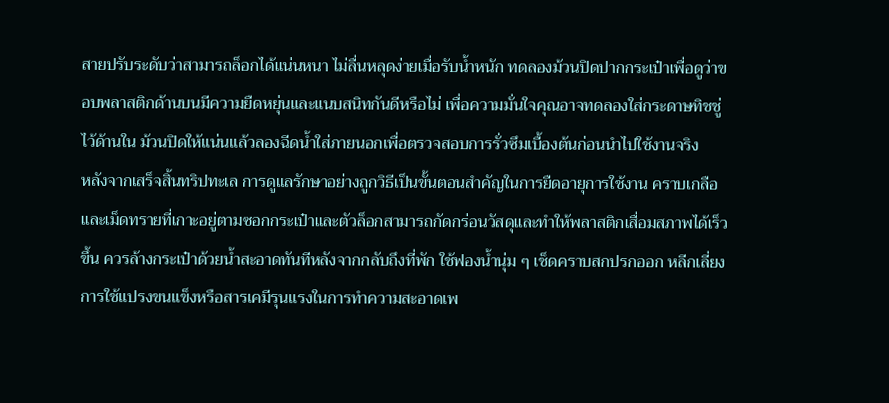สายปรับระดับว่าสามารถล็อกได้แน่นหนา ไม่ลื่นหลุดง่ายเมื่อรับน้ำหนัก ทดลองม้วนปิดปากกระเป๋าเพื่อดูว่าขอบพลาสติกด้านบนมีความยืดหยุ่นและแนบสนิทกันดีหรือไม่ เพื่อความมั่นใจคุณอาจทดลองใส่กระดาษทิชชู่ไว้ด้านใน ม้วนปิดให้แน่นแล้วลองฉีดน้ำใส่ภายนอกเพื่อตรวจสอบการรั่วซึมเบื้องต้นก่อนนำไปใช้งานจริง
หลังจากเสร็จสิ้นทริปทะเล การดูแลรักษาอย่างถูกวิธีเป็นขั้นตอนสำคัญในการยืดอายุการใช้งาน คราบเกลือและเม็ดทรายที่เกาะอยู่ตามซอกกระเป๋าและตัวล็อกสามารถกัดกร่อนวัสดุและทำให้พลาสติกเสื่อมสภาพได้เร็วขึ้น ควรล้างกระเป๋าด้วยน้ำสะอาดทันทีหลังจากกลับถึงที่พัก ใช้ฟองน้ำนุ่ม ๆ เช็ดคราบสกปรกออก หลีกเลี่ยงการใช้แปรงขนแข็งหรือสารเคมีรุนแรงในการทำความสะอาดเพ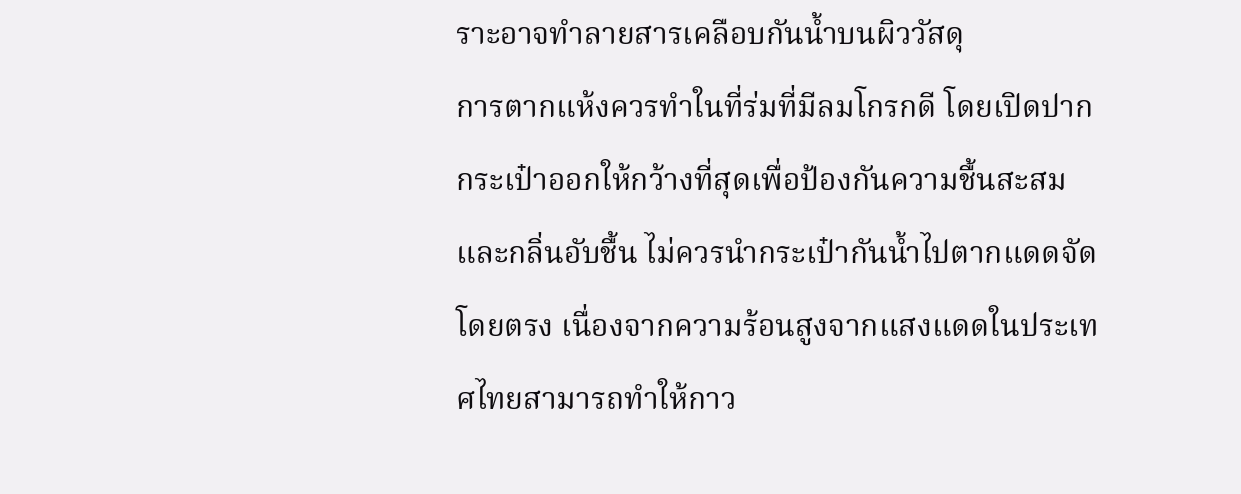ราะอาจทำลายสารเคลือบกันน้ำบนผิววัสดุ
การตากแห้งควรทำในที่ร่มที่มีลมโกรกดี โดยเปิดปากกระเป๋าออกให้กว้างที่สุดเพื่อป้องกันความชื้นสะสมและกลิ่นอับชื้น ไม่ควรนำกระเป๋ากันน้ำไปตากแดดจัดโดยตรง เนื่องจากความร้อนสูงจากแสงแดดในประเทศไทยสามารถทำให้กาว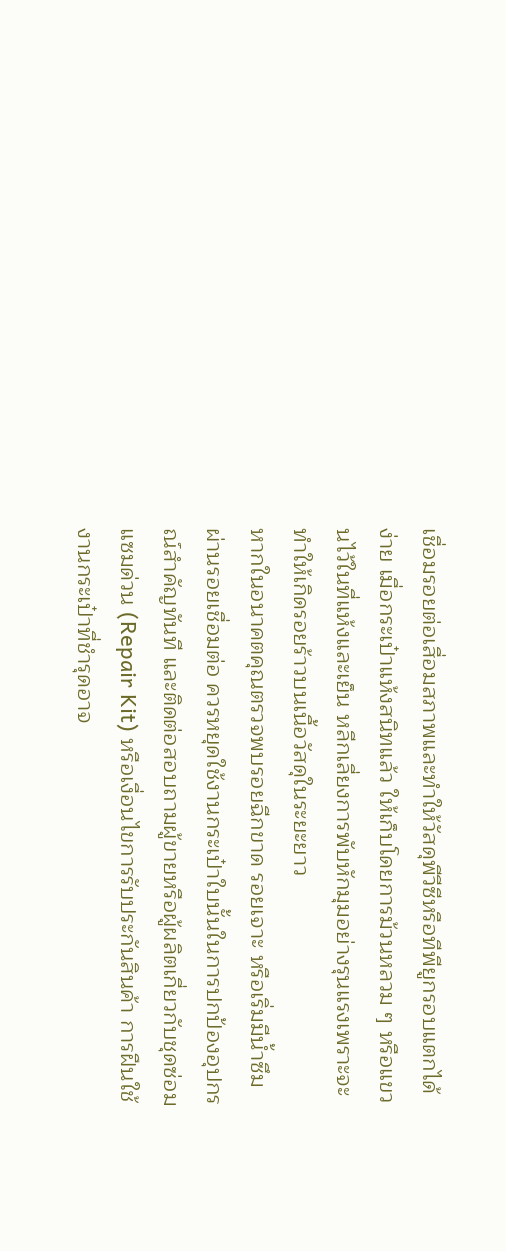เชื่อมรอยต่อเสื่อมสภาพและทำให้วัสดุพีวีซีหรือทีพียูกรอบแตกได้ง่าย เมื่อกระเป๋าแห้งสนิทแล้ว ให้เก็บโดยการม้วนหลวม ๆ หรือแขวนไว้ในที่แห้งและเย็น หลีกเลี่ยงการพับหักมุมอย่างรุนแรงเพราะจะทำให้เกิดรอยร้าวบนเนื้อวัสดุในระยะยาว
หากในอนาคตคุณตรวจพบรอยฉีกขาด รอยเจาะ หรือเริ่มมีน้ำซึมผ่านรอยเชื่อมต่อ ควรหยุดใช้งานกระเป๋าใบนั้นในการปกป้องอุปกรณ์สำคัญทันที และติดต่อสอบถามผู้ขายหรือผู้ผลิตเกี่ยวกับชุดซ่อมแซมด่วน (Repair Kit) หรือเงื่อนไขการรับประกันสินค้า การฝืนใช้งานกระเป๋าที่ชำรุดอาจ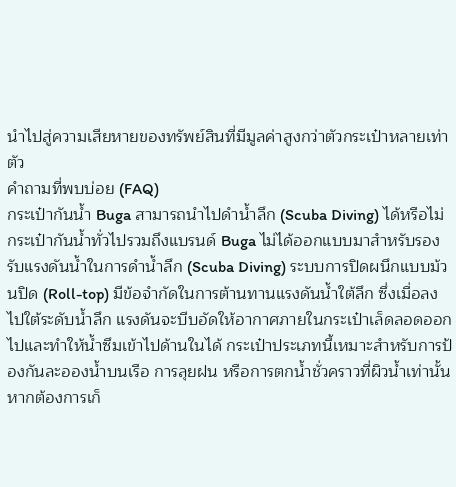นำไปสู่ความเสียหายของทรัพย์สินที่มีมูลค่าสูงกว่าตัวกระเป๋าหลายเท่าตัว
คำถามที่พบบ่อย (FAQ)
กระเป๋ากันน้ำ Buga สามารถนำไปดำน้ำลึก (Scuba Diving) ได้หรือไม่
กระเป๋ากันน้ำทั่วไปรวมถึงแบรนด์ Buga ไม่ได้ออกแบบมาสำหรับรองรับแรงดันน้ำในการดำน้ำลึก (Scuba Diving) ระบบการปิดผนึกแบบม้วนปิด (Roll-top) มีข้อจำกัดในการต้านทานแรงดันน้ำใต้ลึก ซึ่งเมื่อลงไปใต้ระดับน้ำลึก แรงดันจะบีบอัดให้อากาศภายในกระเป๋าเล็ดลอดออกไปและทำให้น้ำซึมเข้าไปด้านในได้ กระเป๋าประเภทนี้เหมาะสำหรับการป้องกันละอองน้ำบนเรือ การลุยฝน หรือการตกน้ำชั่วคราวที่ผิวน้ำเท่านั้น หากต้องการเก็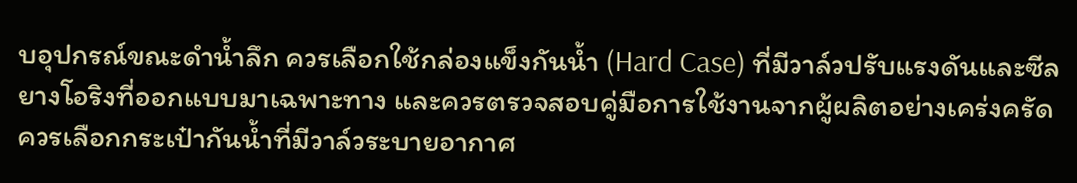บอุปกรณ์ขณะดำน้ำลึก ควรเลือกใช้กล่องแข็งกันน้ำ (Hard Case) ที่มีวาล์วปรับแรงดันและซีลยางโอริงที่ออกแบบมาเฉพาะทาง และควรตรวจสอบคู่มือการใช้งานจากผู้ผลิตอย่างเคร่งครัด
ควรเลือกกระเป๋ากันน้ำที่มีวาล์วระบายอากาศ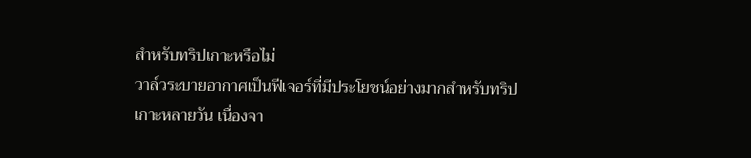สำหรับทริปเกาะหรือไม่
วาล์วระบายอากาศเป็นฟีเจอร์ที่มีประโยชน์อย่างมากสำหรับทริปเกาะหลายวัน เนื่องจา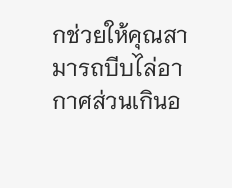กช่วยให้คุณสามารถบีบไล่อากาศส่วนเกินอ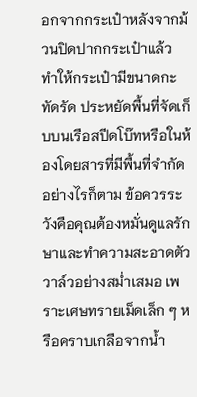อกจากกระเป๋าหลังจากม้วนปิดปากกระเป๋าแล้ว ทำให้กระเป๋ามีขนาดกะทัดรัด ประหยัดพื้นที่จัดเก็บบนเรือสปีดโบ๊ทหรือในห้องโดยสารที่มีพื้นที่จำกัด อย่างไรก็ตาม ข้อควรระวังคือคุณต้องหมั่นดูแลรักษาและทำความสะอาดตัววาล์วอย่างสม่ำเสมอ เพราะเศษทรายเม็ดเล็ก ๆ หรือคราบเกลือจากน้ำ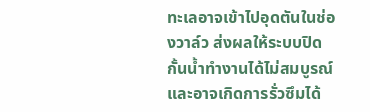ทะเลอาจเข้าไปอุดตันในช่องวาล์ว ส่งผลให้ระบบปิดกั้นน้ำทำงานได้ไม่สมบูรณ์และอาจเกิดการรั่วซึมได้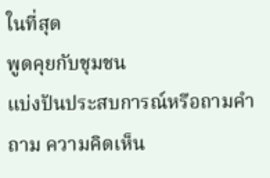ในที่สุด
พูดคุยกับชุมชน
แบ่งปันประสบการณ์หรือถามคำถาม ความคิดเห็น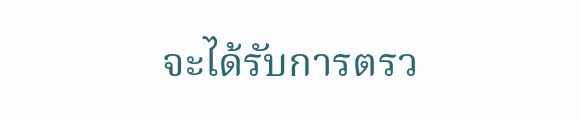จะได้รับการตรว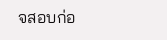จสอบก่อ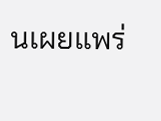นเผยแพร่